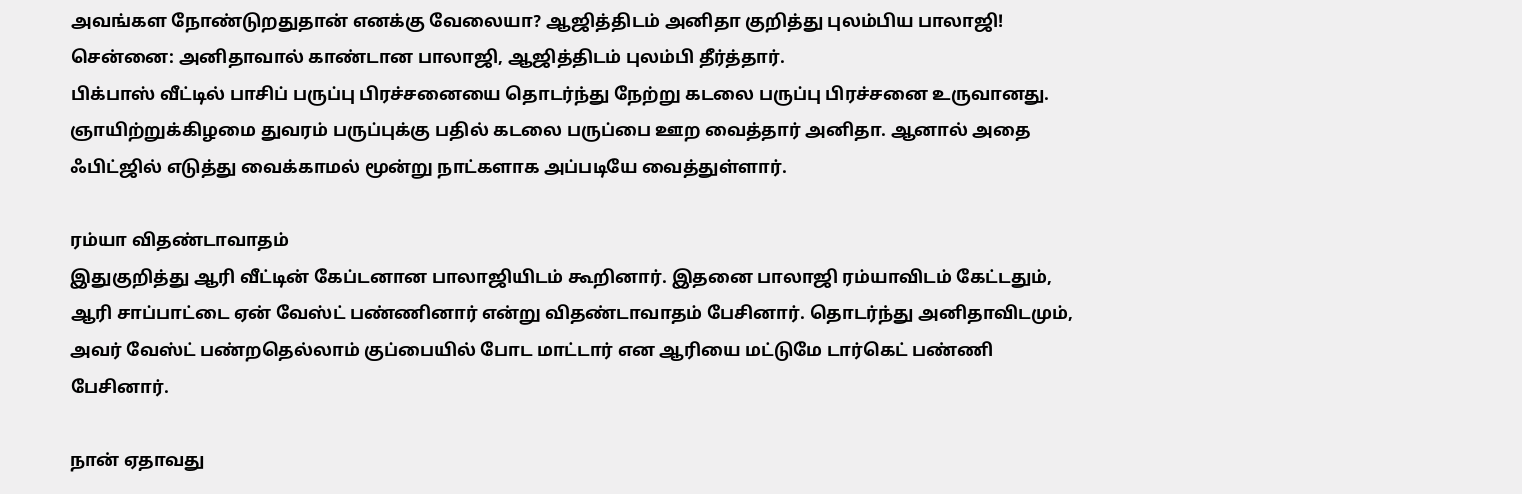அவங்கள நோண்டுறதுதான் எனக்கு வேலையா? ஆஜித்திடம் அனிதா குறித்து புலம்பிய பாலாஜி!
சென்னை: அனிதாவால் காண்டான பாலாஜி, ஆஜித்திடம் புலம்பி தீர்த்தார்.
பிக்பாஸ் வீட்டில் பாசிப் பருப்பு பிரச்சனையை தொடர்ந்து நேற்று கடலை பருப்பு பிரச்சனை உருவானது.
ஞாயிற்றுக்கிழமை துவரம் பருப்புக்கு பதில் கடலை பருப்பை ஊற வைத்தார் அனிதா. ஆனால் அதை ஃபிட்ஜில் எடுத்து வைக்காமல் மூன்று நாட்களாக அப்படியே வைத்துள்ளார்.

ரம்யா விதண்டாவாதம்
இதுகுறித்து ஆரி வீட்டின் கேப்டனான பாலாஜியிடம் கூறினார். இதனை பாலாஜி ரம்யாவிடம் கேட்டதும், ஆரி சாப்பாட்டை ஏன் வேஸ்ட் பண்ணினார் என்று விதண்டாவாதம் பேசினார். தொடர்ந்து அனிதாவிடமும், அவர் வேஸ்ட் பண்றதெல்லாம் குப்பையில் போட மாட்டார் என ஆரியை மட்டுமே டார்கெட் பண்ணி பேசினார்.

நான் ஏதாவது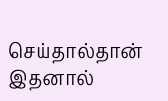செய்தால்தான்
இதனால்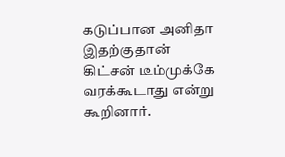கடுப்பான அனிதா இதற்குதான் கிட்சன் டீம்முக்கே வரக்கூடாது என்று கூறினார்.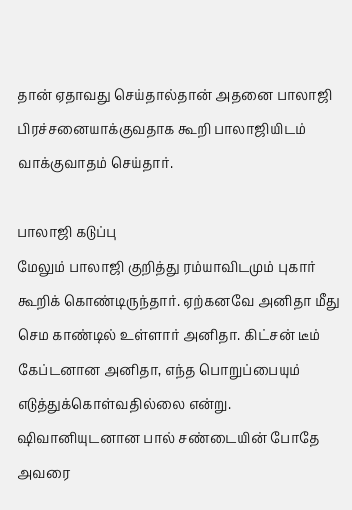தான் ஏதாவது செய்தால்தான் அதனை பாலாஜி பிரச்சனையாக்குவதாக கூறி பாலாஜியிடம் வாக்குவாதம் செய்தார்.

பாலாஜி கடுப்பு
மேலும் பாலாஜி குறித்து ரம்யாவிடமும் புகார் கூறிக் கொண்டிருந்தார். ஏற்கனவே அனிதா மீது செம காண்டில் உள்ளார் அனிதா. கிட்சன் டீம் கேப்டனான அனிதா, எந்த பொறுப்பையும் எடுத்துக்கொள்வதில்லை என்று. ஷிவானியுடனான பால் சண்டையின் போதே அவரை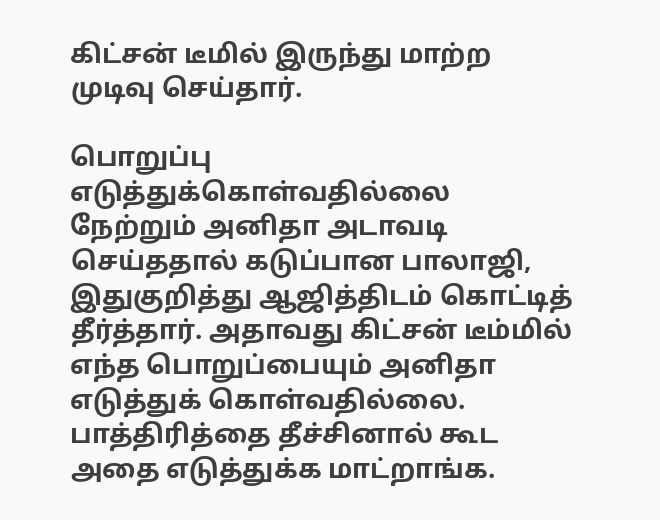கிட்சன் டீமில் இருந்து மாற்ற முடிவு செய்தார்.

பொறுப்பு எடுத்துக்கொள்வதில்லை
நேற்றும் அனிதா அடாவடி செய்ததால் கடுப்பான பாலாஜி, இதுகுறித்து ஆஜித்திடம் கொட்டித் தீர்த்தார். அதாவது கிட்சன் டீம்மில் எந்த பொறுப்பையும் அனிதா எடுத்துக் கொள்வதில்லை. பாத்திரித்தை தீச்சினால் கூட அதை எடுத்துக்க மாட்றாங்க.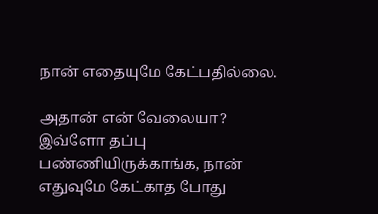நான் எதையுமே கேட்பதில்லை.

அதான் என் வேலையா?
இவ்ளோ தப்பு பண்ணியிருக்காங்க, நான் எதுவுமே கேட்காத போது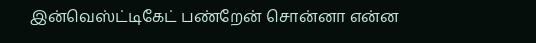இன்வெஸ்ட்டிகேட் பண்றேன் சொன்னா என்ன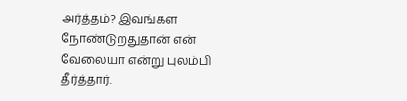அர்த்தம்? இவங்கள நோண்டுறதுதான் என் வேலையா என்று புலம்பி தீர்த்தார்.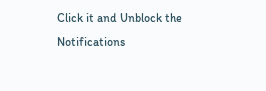Click it and Unblock the Notifications